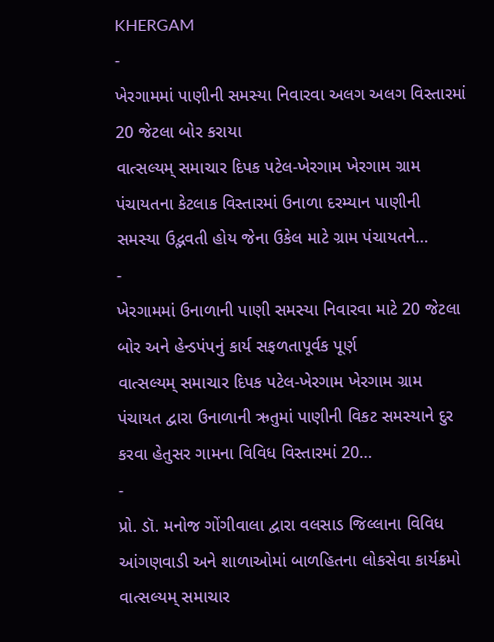KHERGAM
-
ખેરગામમાં પાણીની સમસ્યા નિવારવા અલગ અલગ વિસ્તારમાં 20 જેટલા બોર કરાયા
વાત્સલ્યમ્ સમાચાર દિપક પટેલ-ખેરગામ ખેરગામ ગ્રામ પંચાયતના કેટલાક વિસ્તારમાં ઉનાળા દરમ્યાન પાણીની સમસ્યા ઉદ્ભવતી હોય જેના ઉકેલ માટે ગ્રામ પંચાયતને…
-
ખેરગામમાં ઉનાળાની પાણી સમસ્યા નિવારવા માટે 20 જેટલા બોર અને હેન્ડપંપનું કાર્ય સફળતાપૂર્વક પૂર્ણ
વાત્સલ્યમ્ સમાચાર દિપક પટેલ-ખેરગામ ખેરગામ ગ્રામ પંચાયત દ્વારા ઉનાળાની ઋતુમાં પાણીની વિકટ સમસ્યાને દુર કરવા હેતુસર ગામના વિવિધ વિસ્તારમાં 20…
-
પ્રો. ડૉ. મનોજ ગોંગીવાલા દ્વારા વલસાડ જિલ્લાના વિવિધ આંગણવાડી અને શાળાઓમાં બાળહિતના લોકસેવા કાર્યક્રમો
વાત્સલ્યમ્ સમાચાર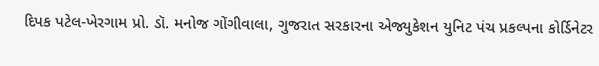દિપક પટેલ-ખેરગામ પ્રો. ડૉ. મનોજ ગોંગીવાલા, ગુજરાત સરકારના એજ્યુકેશન યુનિટ પંચ પ્રકલ્પના કોર્ડિનેટર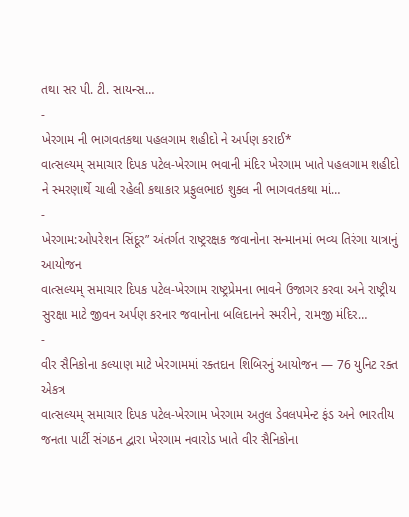તથા સર પી. ટી. સાયન્સ…
-
ખેરગામ ની ભાગવતકથા પહલગામ શહીદો ને અર્પણ કરાઈ*
વાત્સલ્યમ્ સમાચાર દિપક પટેલ-ખેરગામ ભવાની મંદિર ખેરગામ ખાતે પહલગામ શહીદો ને સ્મરણાર્થે ચાલી રહેલી કથાકાર પ્રફુલભાઇ શુક્લ ની ભાગવતકથા માં…
-
ખેરગામ:ઓપરેશન સિંદૂર” અંતર્ગત રાષ્ટ્રરક્ષક જવાનોના સન્માનમાં ભવ્ય તિરંગા યાત્રાનું આયોજન
વાત્સલ્યમ્ સમાચાર દિપક પટેલ-ખેરગામ રાષ્ટ્રપ્રેમના ભાવને ઉજાગર કરવા અને રાષ્ટ્રીય સુરક્ષા માટે જીવન અર્પણ કરનાર જવાનોના બલિદાનને સ્મરીને, રામજી મંદિર…
-
વીર સૈનિકોના કલ્યાણ માટે ખેરગામમાં રક્તદાન શિબિરનું આયોજન — 76 યુનિટ રક્ત એકત્ર
વાત્સલ્યમ્ સમાચાર દિપક પટેલ-ખેરગામ ખેરગામ અતુલ ડેવલપમેન્ટ ફંડ અને ભારતીય જનતા પાર્ટી સંગઠન દ્વારા ખેરગામ નવારોડ ખાતે વીર સૈનિકોના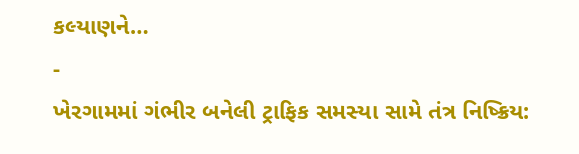કલ્યાણને…
-
ખેરગામમાં ગંભીર બનેલી ટ્રાફિક સમસ્યા સામે તંત્ર નિષ્ક્રિય: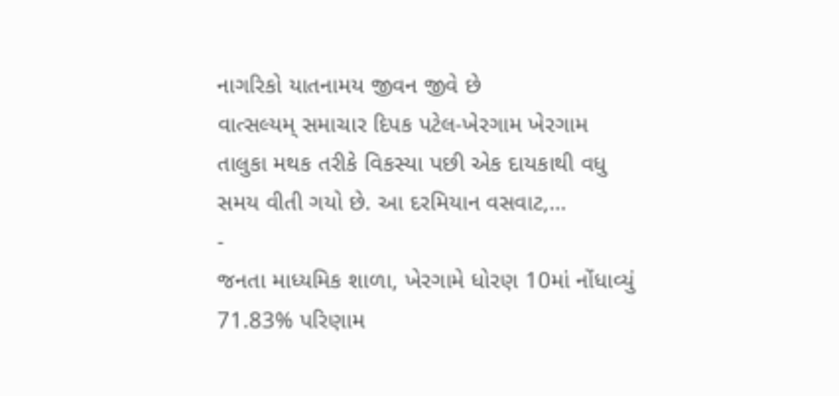નાગરિકો યાતનામય જીવન જીવે છે
વાત્સલ્યમ્ સમાચાર દિપક પટેલ-ખેરગામ ખેરગામ તાલુકા મથક તરીકે વિકસ્યા પછી એક દાયકાથી વધુ સમય વીતી ગયો છે. આ દરમિયાન વસવાટ,…
-
જનતા માધ્યમિક શાળા, ખેરગામે ધોરણ 10માં નોંધાવ્યું 71.83% પરિણામ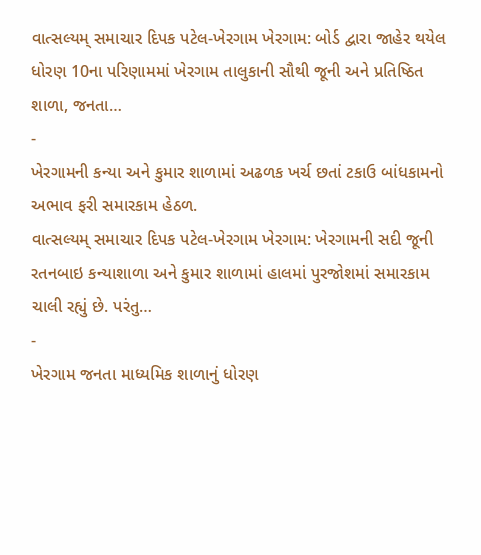વાત્સલ્યમ્ સમાચાર દિપક પટેલ-ખેરગામ ખેરગામ: બોર્ડ દ્વારા જાહેર થયેલ ધોરણ 10ના પરિણામમાં ખેરગામ તાલુકાની સૌથી જૂની અને પ્રતિષ્ઠિત શાળા, જનતા…
-
ખેરગામની કન્યા અને કુમાર શાળામાં અઢળક ખર્ચ છતાં ટકાઉ બાંધકામનો અભાવ ફરી સમારકામ હેઠળ.
વાત્સલ્યમ્ સમાચાર દિપક પટેલ-ખેરગામ ખેરગામ: ખેરગામની સદી જૂની રતનબાઇ કન્યાશાળા અને કુમાર શાળામાં હાલમાં પુરજોશમાં સમારકામ ચાલી રહ્યું છે. પરંતુ…
-
ખેરગામ જનતા માધ્યમિક શાળાનું ધોરણ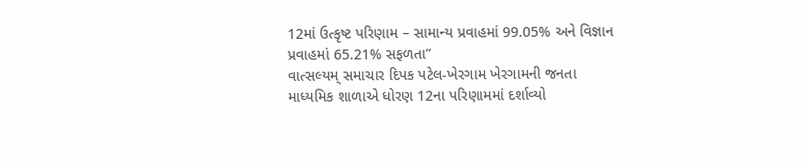12માં ઉત્કૃષ્ટ પરિણામ – સામાન્ય પ્રવાહમાં 99.05% અને વિજ્ઞાન પ્રવાહમાં 65.21% સફળતા”
વાત્સલ્યમ્ સમાચાર દિપક પટેલ-ખેરગામ ખેરગામની જનતા માધ્યમિક શાળાએ ધોરણ 12ના પરિણામમાં દર્શાવ્યો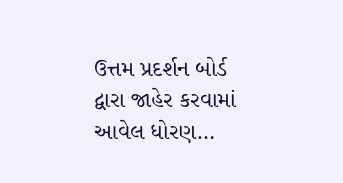ઉત્તમ પ્રદર્શન બોર્ડ દ્વારા જાહેર કરવામાં આવેલ ધોરણ…